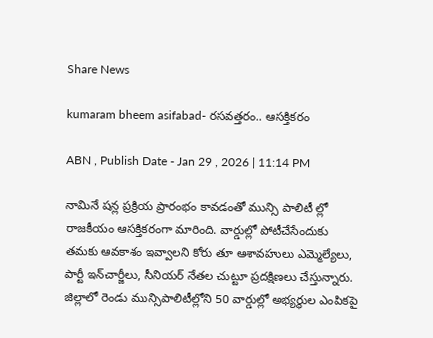Share News

kumaram bheem asifabad- రసవత్తరం.. ఆసక్తికరం

ABN , Publish Date - Jan 29 , 2026 | 11:14 PM

నామినే షన్ల ప్రక్రియ ప్రారంభం కావడంతో మున్సి పాలిటీ ల్లో రాజకీయం ఆసక్తికరంగా మారింది. వార్డుల్లో పోటీచేసేందుకు తమకు ఆవకాశం ఇవ్వాలని కోరు తూ ఆశావహులు ఎమ్మెల్యేలు, పార్టీ ఇన్‌చార్జీలు, సీనియర్‌ నేతల చుట్టూ ప్రదక్షిణలు చేస్తున్నారు. జిల్లాలో రెండు మున్సిపాలిటీల్లోని 50 వార్డుల్లో అభ్యర్థుల ఎంపికపై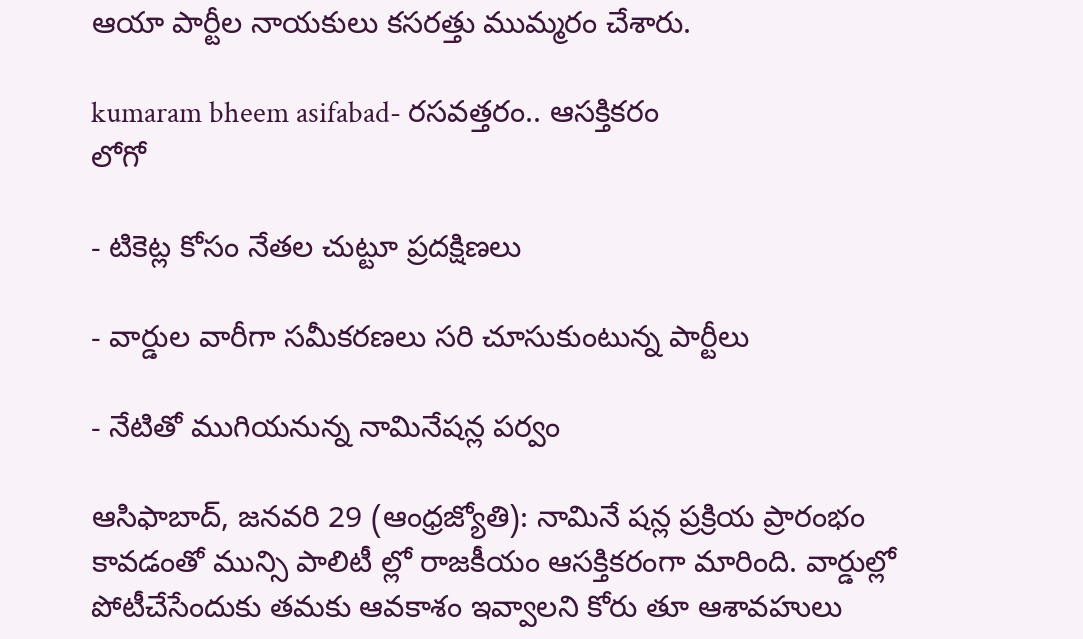ఆయా పార్టీల నాయకులు కసరత్తు ముమ్మరం చేశారు.

kumaram bheem asifabad- రసవత్తరం.. ఆసక్తికరం
లోగో

- టికెట్ల కోసం నేతల చుట్టూ ప్రదక్షిణలు

- వార్డుల వారీగా సమీకరణలు సరి చూసుకుంటున్న పార్టీలు

- నేటితో ముగియనున్న నామినేషన్ల పర్వం

ఆసిఫాబాద్‌, జనవరి 29 (ఆంధ్రజ్యోతి): నామినే షన్ల ప్రక్రియ ప్రారంభం కావడంతో మున్సి పాలిటీ ల్లో రాజకీయం ఆసక్తికరంగా మారింది. వార్డుల్లో పోటీచేసేందుకు తమకు ఆవకాశం ఇవ్వాలని కోరు తూ ఆశావహులు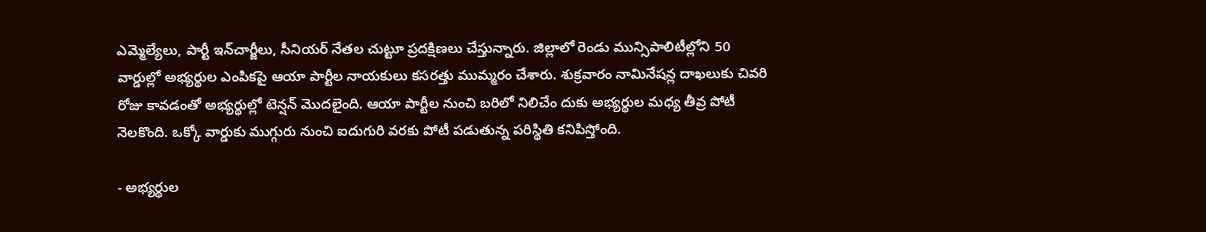ఎమ్మెల్యేలు, పార్టీ ఇన్‌చార్జీలు, సీనియర్‌ నేతల చుట్టూ ప్రదక్షిణలు చేస్తున్నారు. జిల్లాలో రెండు మున్సిపాలిటీల్లోని 50 వార్డుల్లో అభ్యర్థుల ఎంపికపై ఆయా పార్టీల నాయకులు కసరత్తు ముమ్మరం చేశారు. శుక్రవారం నామినేషన్ల దాఖలుకు చివరి రోజు కావడంతో అభ్యర్థుల్లో టెన్షన్‌ మొదలైంది. ఆయా పార్టీల నుంచి బరిలో నిలిచేం దుకు అభ్యర్థుల మధ్య తీవ్ర పోటీ నెలకొంది. ఒక్కో వార్డుకు ముగ్గురు నుంచి ఐదుగురి వరకు పోటీ పడుతున్న పరిస్థితి కనిపిస్తోంది.

- అభ్యర్థుల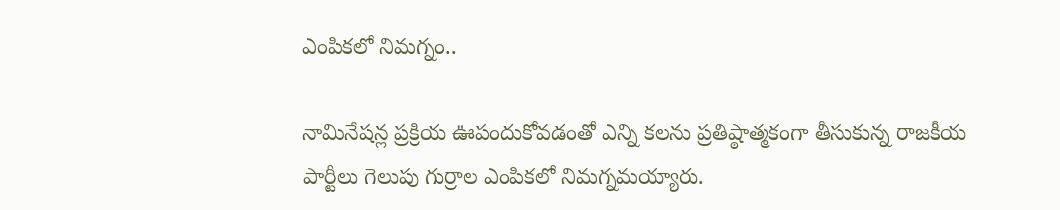ఎంపికలో నిమగ్నం..

నామినేషన్ల ప్రక్రియ ఊపందుకోవడంతో ఎన్ని కలను ప్రతిష్ఠాత్మకంగా తీసుకున్న రాజకీయ పార్టీలు గెలుపు గుర్రాల ఎంపికలో నిమగ్నమయ్యారు.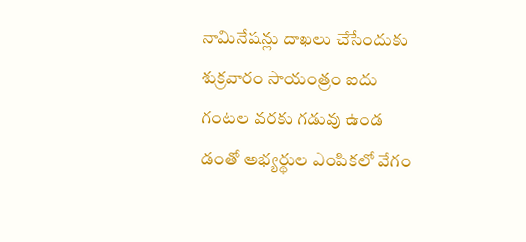నామినేషన్లు దాఖలు చేసేందుకు శుక్రవారం సాయంత్రం ఐదు గంటల వరకు గడువు ఉండ డంతో అభ్యర్థుల ఎంపికలో వేగం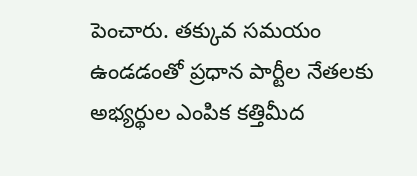పెంచారు. తక్కువ సమయం ఉండడంతో ప్రధాన పార్టీల నేతలకు అభ్యర్థుల ఎంపిక కత్తిమీద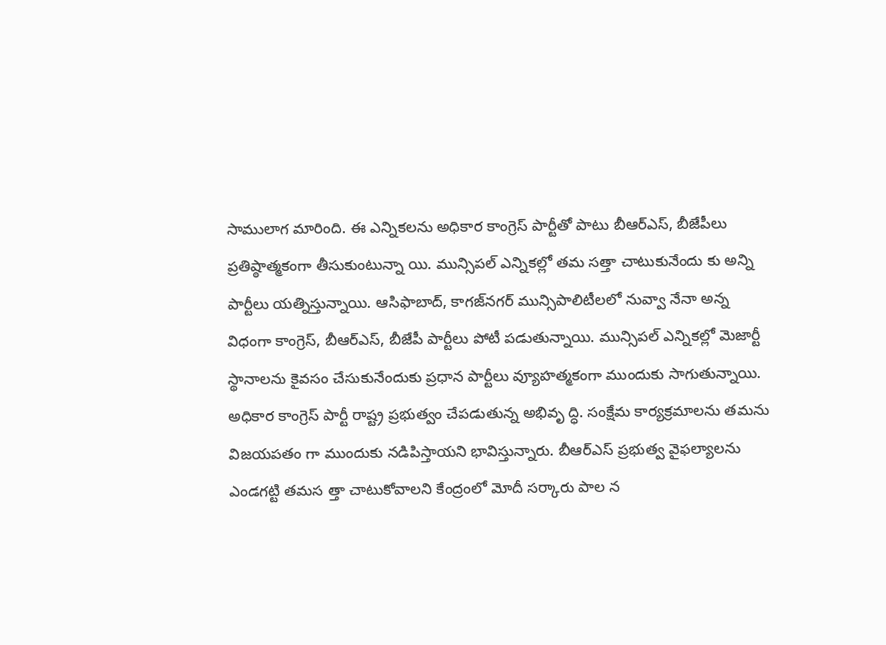సాములాగ మారింది. ఈ ఎన్నికలను అధికార కాంగ్రెస్‌ పార్టీతో పాటు బీఆర్‌ఎస్‌, బీజేపీలు ప్రతిష్ఠాత్మకంగా తీసుకుంటున్నా యి. మున్సిపల్‌ ఎన్నికల్లో తమ సత్తా చాటుకునేందు కు అన్ని పార్టీలు యత్నిస్తున్నాయి. ఆసిఫాబాద్‌, కాగజ్‌నగర్‌ మున్సిపాలిటీలలో నువ్వా నేనా అన్న విధంగా కాంగ్రెస్‌, బీఆర్‌ఎస్‌, బీజేపీ పార్టీలు పోటీ పడుతున్నాయి. మున్సిపల్‌ ఎన్నికల్లో మెజార్టీ స్థానాలను కైవసం చేసుకునేందుకు ప్రధాన పార్టీలు వ్యూహత్మకంగా ముందుకు సాగుతున్నాయి. అధికార కాంగ్రెస్‌ పార్టీ రాష్ట్ర ప్రభుత్వం చేపడుతున్న అభివృ ద్ధి. సంక్షేమ కార్యక్రమాలను తమను విజయపతం గా ముందుకు నడిపిస్తాయని భావిస్తున్నారు. బీఆర్‌ఎస్‌ ప్రభుత్వ వైఫల్యాలను ఎండగట్టి తమస త్తా చాటుకోవాలని కేంద్రంలో మోదీ సర్కారు పాల న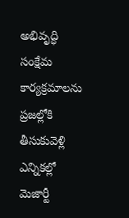అభివృద్ధి సంక్షేమ కార్యక్రమాలను ప్రజల్లోకి తీసుకువెళ్లి ఎన్నికల్లో మెజార్టీ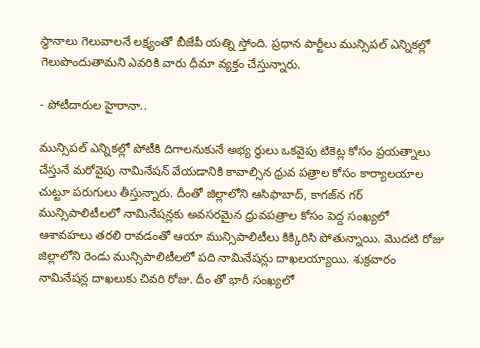స్థానాలు గెలువాలనే లక్ష్యంతో బీజేపీ యత్ని స్తోంది. ప్రధాన పార్టీలు మున్సిపల్‌ ఎన్నికల్లో గెలుపొందుతామని ఎవరికి వారు ధీమా వ్యక్తం చేస్తున్నారు.

- పోటీదారుల హైరానా..

మున్సిపల్‌ ఎన్నికల్లో పోటీకి దిగాలనుకునే అభ్య ర్థులు ఒకవైపు టికెట్ల కోసం ప్రయత్నాలు చేస్తునే మరోవైపు నామినేషన్‌ వేయడానికి కావాల్సిన ధ్రువ పత్రాల కోసం కార్యాలయాల చుట్టూ పరుగులు తీస్తున్నారు. దీంతో జిల్లాలోని ఆసిఫాబాద్‌, కాగజ్‌న గర్‌ మున్సిపాలిటీలలో నామినేషన్లకు అవసరమైన ధ్రువపత్రాల కోసం పెద్ద సంఖ్యలో ఆశావహలు తరలి రావడంతో ఆయా మున్సిపాలిటీలు కిక్కిరిసి పోతున్నాయి. మొదటి రోజు జిల్లాలోని రెండు మున్సిపాలిటీలలో పది నామినేషన్లు దాఖలయ్యాయి. శుక్రవారం నామినేషన్ల దాఖలుకు చివరి రోజు. దీం తో భారీ సంఖ్యలో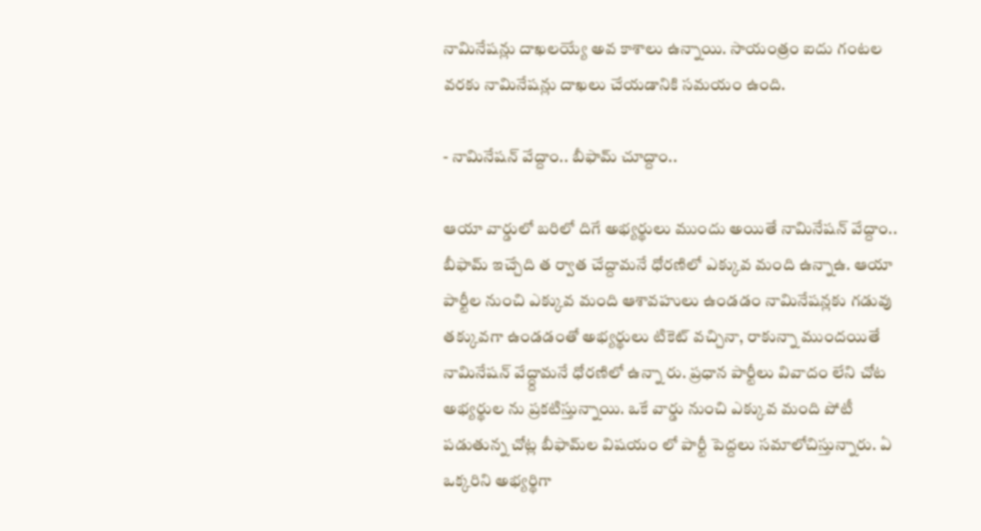నామినేషన్లు దాఖలయ్యే అవ కాశాలు ఉన్నాయి. సాయంత్రం ఐదు గంటల వరకు నామినేషన్లు దాఖలు చేయడానికి సమయం ఉంది.

- నామినేషన్‌ వేద్దాం.. బీఫామ్‌ చూద్దాం..

ఆయా వార్డులో బరిలో దిగే అభ్యర్థులు ముందు అయితే నామినేషన్‌ వేద్దాం.. బీఫామ్‌ ఇచ్చేది త ర్వాత చేద్దామనే ధోరణిలో ఎక్కువ మంది ఉన్నాఉ. ఆయా పార్టీల నుంచి ఎక్కువ మంది ఆశావహులు ఉండడం నామినేషన్లకు గడువు తక్కువగా ఉండడంతో అభ్యర్థులు టికెట్‌ వచ్చినా, రాకున్నా ముందయితే నామినేషన్‌ వేద్ద్దామనే ధోరణిలో ఉన్నా రు. ప్రధాన పార్టీలు వివాదం లేని చోట అభ్యర్థుల ను ప్రకటిస్తున్నాయి. ఒకే వార్డు నుంచి ఎక్కువ మంది పోటీ పడుతున్న చోట్ల బీఫామ్‌ల విషయం లో పార్టీ పెద్దలు సమాలోచిస్తున్నారు. ఏ ఒక్కరిని అభ్యర్థిగా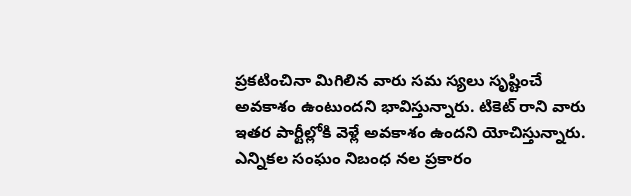ప్రకటించినా మిగిలిన వారు సమ స్యలు సృష్టించే అవకాశం ఉంటుందని భావిస్తున్నారు. టికెట్‌ రాని వారు ఇతర పార్టీల్లోకి వెళ్లే అవకాశం ఉందని యోచిస్తున్నారు. ఎన్నికల సంఘం నిబంధ నల ప్రకారం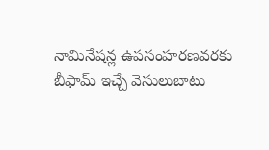నామినేషన్ల ఉపసంహరణవరకు బీఫామ్‌ ఇచ్చే వెసులుబాటు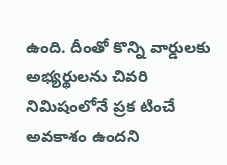ఉంది. దీంతో కొన్ని వార్డులకు అభ్యర్థులను చివరి నిమిషంలోనే ప్రక టించే అవకాశం ఉందని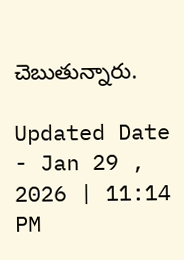చెబుతున్నారు.

Updated Date - Jan 29 , 2026 | 11:14 PM